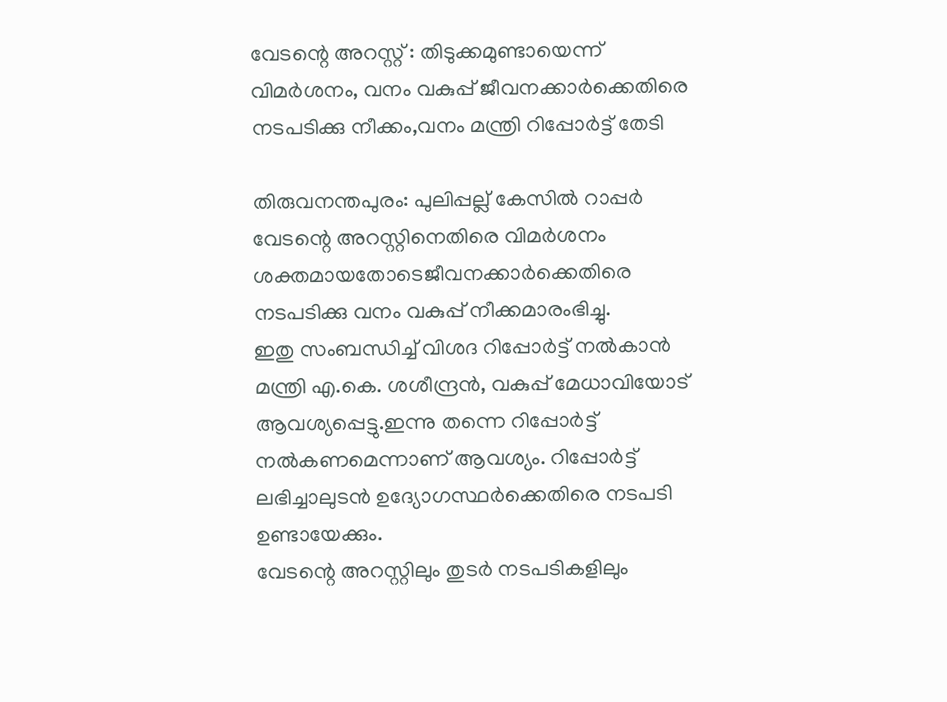വേടന്റെ അറസ്റ്റ് : തിടുക്കമുണ്ടായെന്ന് വിമർശനം, വനം വകുപ്പ് ജീവനക്കാർക്കെതിരെ നടപടിക്കു നീക്കം,വനം മന്ത്രി റിപ്പോർട്ട് തേടി

തിരുവനന്തപുരം: പുലിപ്പല്ല് കേസിൽ റാപ്പർ വേടന്റെ അറസ്റ്റിനെതിരെ വിമർശനം ശക്തമായതോടെജീവനക്കാർക്കെതിരെ നടപടിക്കു വനം വകുപ്പ് നീക്കമാരംഭിച്ചു.
ഇതു സംബന്ധിച്ച് വിശദ റിപ്പോർട്ട് നൽകാൻ മന്ത്രി എ.കെ. ശശീന്ദ്രൻ, വകുപ്പ് മേധാവിയോട് ആവശ്യപ്പെട്ടു.ഇന്നു തന്നെ റിപ്പോർട്ട് നൽകണമെന്നാണ് ആവശ്യം. റിപ്പോർട്ട് ലഭിച്ചാലുടൻ ഉദ്യോഗസ്ഥർക്കെതിരെ നടപടി ഉണ്ടായേക്കും.
വേടന്റെ അറസ്റ്റിലും തുടർ നടപടികളിലും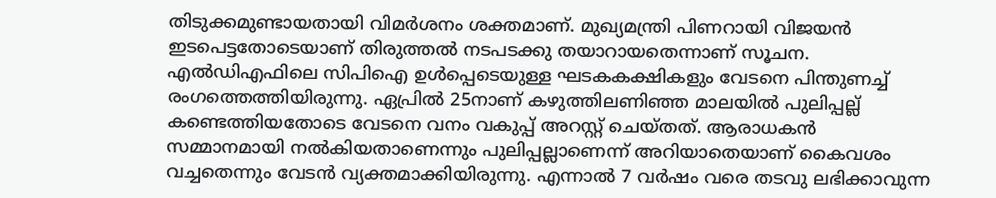തിടുക്കമുണ്ടായതായി വിമർശനം ശക്തമാണ്. മുഖ്യമന്ത്രി പിണറായി വിജയൻ ഇടപെട്ടതോടെയാണ് തിരുത്തൽ നടപടക്കു തയാറായതെന്നാണ് സൂചന. എൽഡിഎഫിലെ സിപിഐ ഉൾപ്പെടെയുള്ള ഘടകകക്ഷികളും വേടനെ പിന്തുണച്ച് രംഗത്തെത്തിയിരുന്നു. ഏപ്രിൽ 25നാണ് കഴുത്തിലണിഞ്ഞ മാലയിൽ പുലിപ്പല്ല് കണ്ടെത്തിയതോടെ വേടനെ വനം വകുപ്പ് അറസ്റ്റ് ചെയ്തത്. ആരാധകൻ സമ്മാനമായി നൽകിയതാണെന്നും പുലിപ്പല്ലാണെന്ന് അറിയാതെയാണ് കൈവശം വച്ചതെന്നും വേടൻ വ്യക്തമാക്കിയിരുന്നു. എന്നാൽ 7 വർഷം വരെ തടവു ലഭിക്കാവുന്ന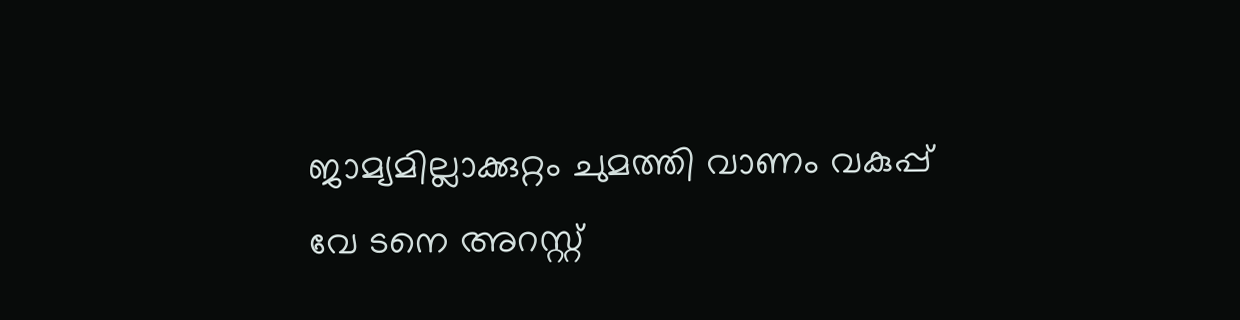ജാമ്യമില്ലാക്കുറ്റം ചുമത്തി വാണം വകുപ്പ് വേ ടനെ അറസ്റ്റ്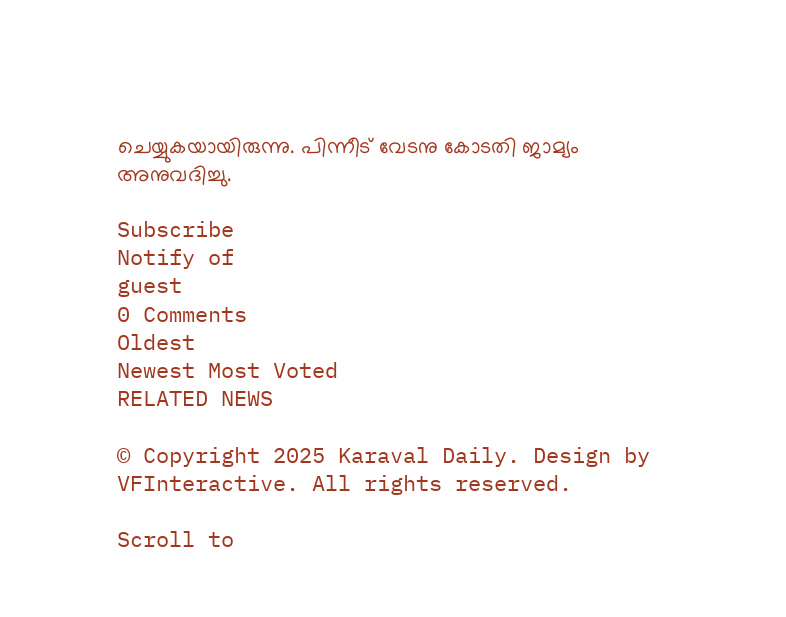ചെയ്യുകയായിരുന്നു. പിന്നീട് വേടനു കോടതി ജാമ്യം അനുവദിച്ചു.

Subscribe
Notify of
guest
0 Comments
Oldest
Newest Most Voted
RELATED NEWS

© Copyright 2025 Karaval Daily. Design by VFInteractive. All rights reserved.

Scroll to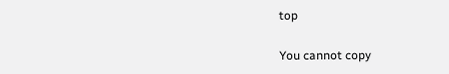top

You cannot copy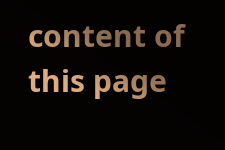content of this page